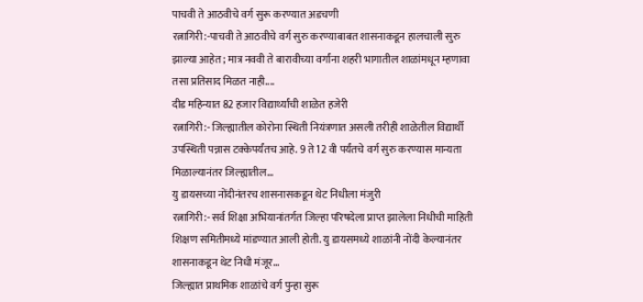पाचवी ते आठवीचे वर्ग सुरू करण्यात अडचणी
रत्नागिरी:-पाचवी ते आठवीचे वर्ग सुरु करण्याबाबत शासनाकडून हालचाली सुरु झाल्या आहेत; मात्र नववी ते बारावीच्या वर्गांना शहरी भागातील शाळांमधून म्हणावा तसा प्रतिसाद मिळत नाही....
दीड महिन्यात 82 हजार विद्यार्थ्यांची शाळेत हजेरी
रत्नागिरी:- जिल्ह्यातील कोरोना स्थिती नियंत्रणात असली तरीही शाळेतील विद्यार्थी उपस्थिती पन्नास टक्केपर्यंतच आहे. 9 ते 12 वी पर्यंतचे वर्ग सुरु करण्यास मान्यता मिळाल्यानंतर जिल्ह्यातील...
यु डायसच्या नोंदीनंतरच शासनासकडून थेट निधीला मंजुरी
रत्नागिरी:- सर्व शिक्षा अभियानांतर्गत जिल्हा परिषदेला प्राप्त झालेला निधीची माहिती शिक्षण समितीमध्ये मांडण्यात आली होती. यु डायसमध्ये शाळांनी नोंदी केल्यानंतर शासनाकडून थेट निधी मंजूर...
जिल्ह्यात प्राथमिक शाळांचे वर्ग पुन्हा सुरू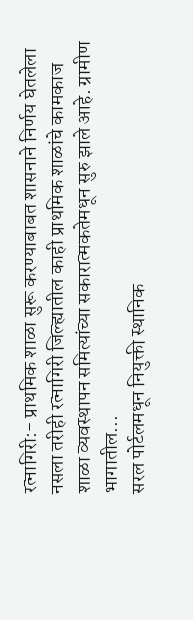रत्नागिरी:- प्राथमिक शाळा सुरू करण्याबाबत शासनाने निर्णय घेतलेला नसला तरीही रत्नागिरी जिल्ह्यातील काही प्राथमिक शाळांचे कामकाज शाळा व्यवस्थापन समित्यांच्या सकारात्मकतेमधून सुरु झाले आहे. ग्रामीण भागातील...
सरल पोर्टलमधून नियुक्ती स्थानिक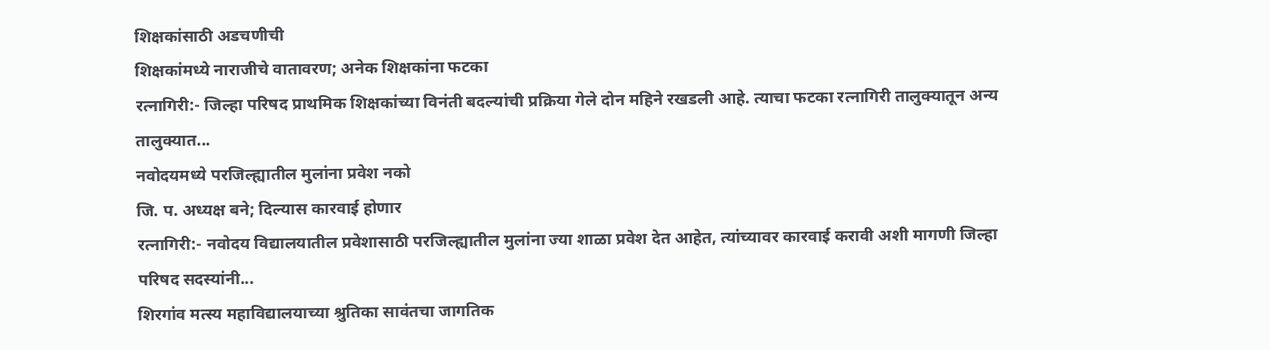शिक्षकांसाठी अडचणीची
शिक्षकांमध्ये नाराजीचे वातावरण; अनेक शिक्षकांना फटका
रत्नागिरी:- जिल्हा परिषद प्राथमिक शिक्षकांच्या विनंती बदल्यांची प्रक्रिया गेले दोन महिने रखडली आहे. त्याचा फटका रत्नागिरी तालुक्यातून अन्य तालुक्यात...
नवोदयमध्ये परजिल्ह्यातील मुलांना प्रवेश नको
जि. प. अध्यक्ष बने; दिल्यास कारवाई होणार
रत्नागिरी:- नवोदय विद्यालयातील प्रवेशासाठी परजिल्ह्यातील मुलांना ज्या शाळा प्रवेश देत आहेत, त्यांच्यावर कारवाई करावी अशी मागणी जिल्हा परिषद सदस्यांनी...
शिरगांव मत्स्य महाविद्यालयाच्या श्रुतिका सावंतचा जागतिक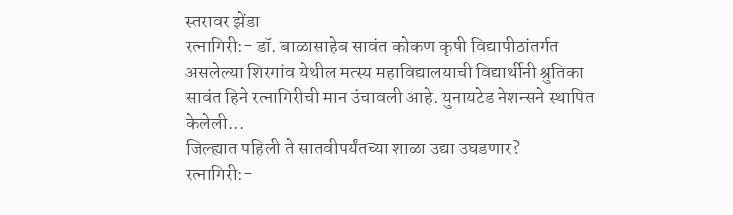स्तरावर झेंडा
रत्नागिरी:- डॉ. बाळासाहेब सावंत कोकण कृषी विद्यापीठांतर्गत असलेल्या शिरगांव येथील मत्स्य महाविद्यालयाची विद्यार्थीनी श्रुतिका सावंत हिने रत्नागिरीची मान उंचावली आहे. युनायटेड नेशन्सने स्थापित केलेली...
जिल्ह्यात पहिली ते सातवीपर्यंतच्या शाळा उद्या उघडणार?
रत्नागिरी:-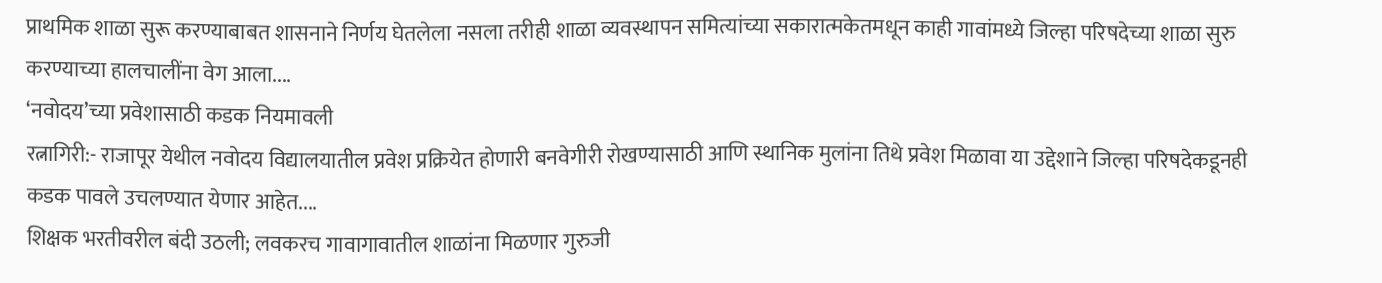प्राथमिक शाळा सुरू करण्याबाबत शासनाने निर्णय घेतलेला नसला तरीही शाळा व्यवस्थापन समित्यांच्या सकारात्मकेतमधून काही गावांमध्ये जिल्हा परिषदेच्या शाळा सुरु करण्याच्या हालचालींना वेग आला....
‘नवोदय’च्या प्रवेशासाठी कडक नियमावली
रत्नागिरी:- राजापूर येथील नवोदय विद्यालयातील प्रवेश प्रक्रियेत होणारी बनवेगीरी रोखण्यासाठी आणि स्थानिक मुलांना तिथे प्रवेश मिळावा या उद्देशाने जिल्हा परिषदेकडूनही कडक पावले उचलण्यात येणार आहेत....
शिक्षक भरतीवरील बंदी उठली; लवकरच गावागावातील शाळांना मिळणार गुरुजी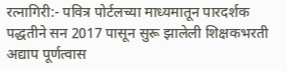रत्नागिरी:- पवित्र पोर्टलच्या माध्यमातून पारदर्शक पद्धतीने सन 2017 पासून सुरू झालेली शिक्षकभरती अद्याप पूर्णत्वास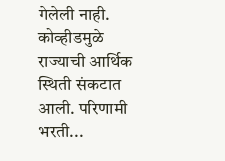गेलेली नाही. कोव्हीडमुळे राज्याची आर्थिक स्थिती संकटात आली. परिणामी भरती...